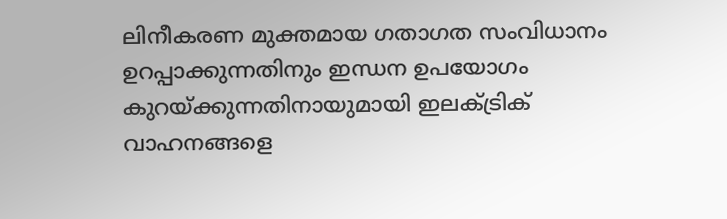ലിനീകരണ മുക്തമായ ഗതാഗത സംവിധാനം ഉറപ്പാക്കുന്നതിനും ഇന്ധന ഉപയോഗം കുറയ്ക്കുന്നതിനായുമായി ഇലക്ട്രിക് വാഹനങ്ങളെ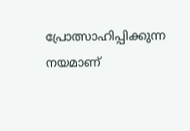പ്രോത്സാഹിപ്പിക്കുന്ന നയമാണ്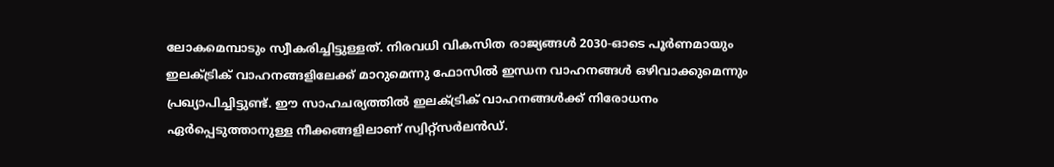ലോകമെമ്പാടും സ്വീകരിച്ചിട്ടുള്ളത്. നിരവധി വികസിത രാജ്യങ്ങള്‍ 2030-ഓടെ പൂര്‍ണമായും ഇലക്ട്രിക് വാഹനങ്ങളിലേക്ക് മാറുമെന്നു ഫോസില്‍ ഇന്ധന വാഹനങ്ങള്‍ ഒഴിവാക്കുമെന്നും പ്രഖ്യാപിച്ചിട്ടുണ്ട്. ഈ സാഹചര്യത്തില്‍ ഇലക്ട്രിക് വാഹനങ്ങള്‍ക്ക് നിരോധനം ഏര്‍പ്പെടുത്താനുള്ള നീക്കങ്ങളിലാണ് സ്വിറ്റ്സര്‍ലന്‍ഡ്.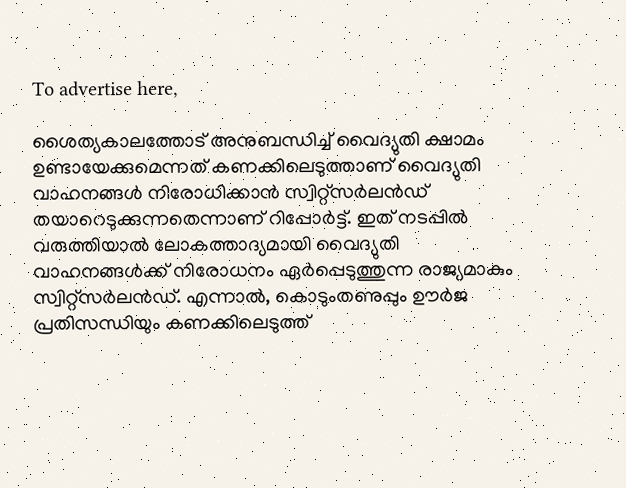To advertise here,

ശൈത്യകാലത്തോട് അനുബന്ധിച്ച് വൈദ്യുതി ക്ഷാമം ഉണ്ടായേക്കുമെന്നത് കണക്കിലെടുത്താണ് വൈദ്യുതി വാഹനങ്ങള്‍ നിരോധിക്കാന്‍ സ്വിറ്റ്സര്‍ലന്‍ഡ് തയാറെടുക്കുന്നതെന്നാണ് റിപ്പോര്‍ട്ട്. ഇത് നടപ്പില്‍ വരുത്തിയാല്‍ ലോകത്താദ്യമായി വൈദ്യുതി വാഹനങ്ങള്‍ക്ക് നിരോധനം ഏര്‍പ്പെടുത്തുന്ന രാജ്യമാകും സ്വിറ്റ്സര്‍ലന്‍ഡ്. എന്നാല്‍, കൊടുംതണുപ്പും ഊര്‍ജ പ്രതിസന്ധിയും കണക്കിലെടുത്ത്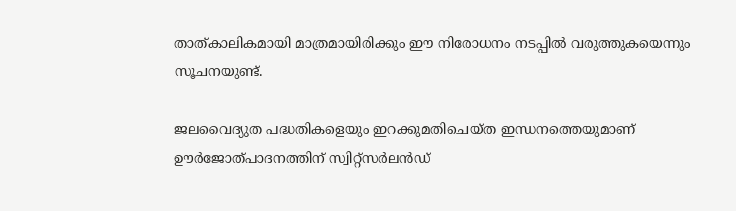താത്കാലികമായി മാത്രമായിരിക്കും ഈ നിരോധനം നടപ്പില്‍ വരുത്തുകയെന്നും സൂചനയുണ്ട്.

ജലവൈദ്യുത പദ്ധതികളെയും ഇറക്കുമതിചെയ്ത ഇന്ധനത്തെയുമാണ് ഊര്‍ജോത്പാദനത്തിന് സ്വിറ്റ്സര്‍ലന്‍ഡ്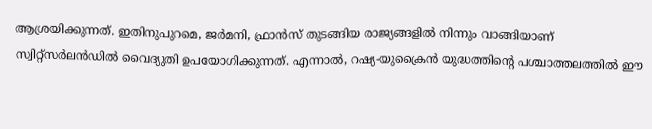ആശ്രയിക്കുന്നത്. ഇതിനുപുറമെ, ജര്‍മനി, ഫ്രാന്‍സ് തുടങ്ങിയ രാജ്യങ്ങളില്‍ നിന്നും വാങ്ങിയാണ് സ്വിറ്റ്സര്‍ലന്‍ഡില്‍ വൈദ്യുതി ഉപയോഗിക്കുന്നത്. എന്നാല്‍, റഷ്യ-യുക്രൈന്‍ യുദ്ധത്തിന്റെ പശ്ചാത്തലത്തില്‍ ഈ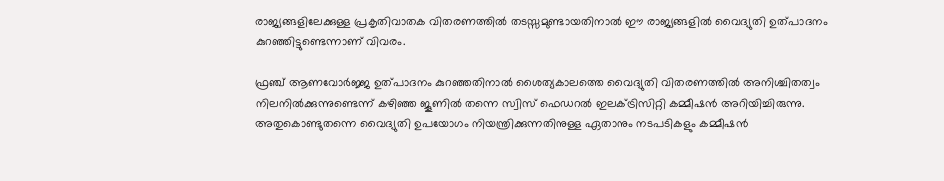രാജ്യങ്ങളിലേക്കുള്ള പ്രകൃതിവാതക വിതരണത്തില്‍ തടസ്സമുണ്ടായതിനാല്‍ ഈ രാജ്യങ്ങളില്‍ വൈദ്യുതി ഉത്പാദനം കുറഞ്ഞിട്ടുണ്ടെന്നാണ് വിവരം.

ഫ്രഞ്ച് ആണവോര്‍ജ്ജ ഉത്പാദനം കുറഞ്ഞതിനാല്‍ ശൈത്യകാലത്തെ വൈദ്യുതി വിതരണത്തില്‍ അനിശ്ചിതത്വം നിലനില്‍ക്കുന്നുണ്ടെന്ന് കഴിഞ്ഞ ജൂണില്‍ തന്നെ സ്വിസ് ഫെഡറല്‍ ഇലക്ട്രിസിറ്റി കമ്മീഷന്‍ അറിയിച്ചിരുന്നു. അതുകൊണ്ടുതന്നെ വൈദ്യുതി ഉപയോഗം നിയന്ത്രിക്കുന്നതിനുള്ള ഏതാനും നടപടികളും കമ്മീഷന്‍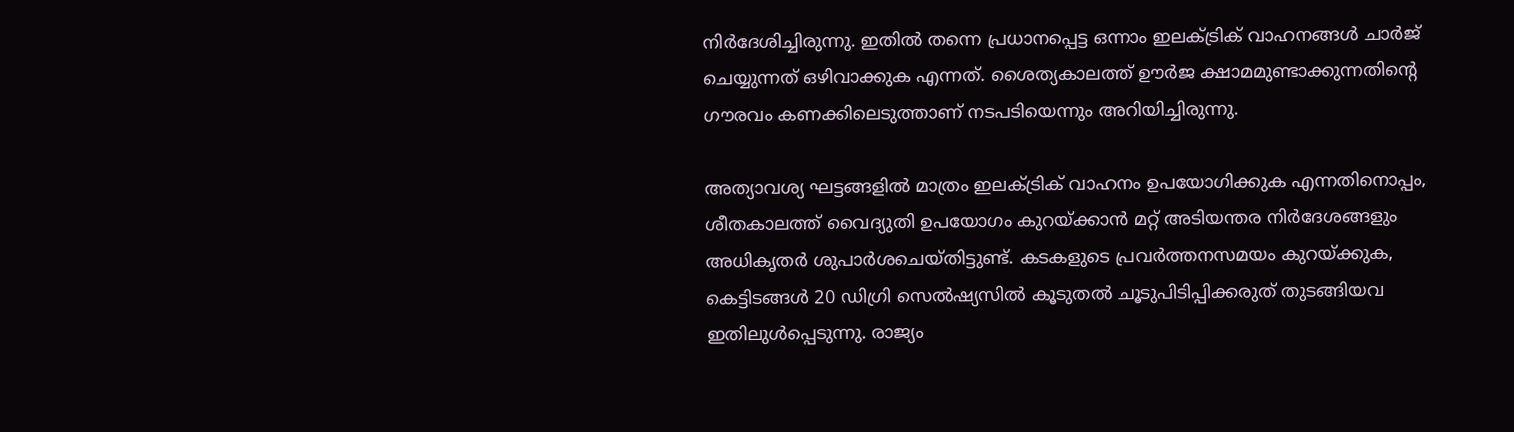നിര്‍ദേശിച്ചിരുന്നു. ഇതില്‍ തന്നെ പ്രധാനപ്പെട്ട ഒന്നാം ഇലക്ട്രിക് വാഹനങ്ങള്‍ ചാര്‍ജ് ചെയ്യുന്നത് ഒഴിവാക്കുക എന്നത്. ശൈത്യകാലത്ത് ഊര്‍ജ ക്ഷാമമുണ്ടാക്കുന്നതിന്റെ ഗൗരവം കണക്കിലെടുത്താണ് നടപടിയെന്നും അറിയിച്ചിരുന്നു.

അത്യാവശ്യ ഘട്ടങ്ങളില്‍ മാത്രം ഇലക്ട്രിക് വാഹനം ഉപയോഗിക്കുക എന്നതിനൊപ്പം, ശീതകാലത്ത് വൈദ്യുതി ഉപയോഗം കുറയ്ക്കാന്‍ മറ്റ് അടിയന്തര നിര്‍ദേശങ്ങളും അധികൃതര്‍ ശുപാര്‍ശചെയ്തിട്ടുണ്ട്. കടകളുടെ പ്രവര്‍ത്തനസമയം കുറയ്ക്കുക, കെട്ടിടങ്ങള്‍ 20 ഡിഗ്രി സെല്‍ഷ്യസില്‍ കൂടുതല്‍ ചൂടുപിടിപ്പിക്കരുത് തുടങ്ങിയവ ഇതിലുള്‍പ്പെടുന്നു. രാജ്യം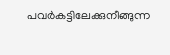പവര്‍കട്ടിലേക്കുനീങ്ങുന്ന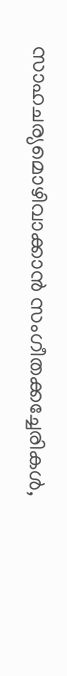സാഹചര്യമൊഴിവാക്കാന്‍ സംഗീതക്കച്ചേരികള്‍,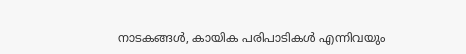നാടകങ്ങള്‍, കായിക പരിപാടികള്‍ എന്നിവയും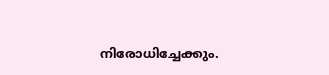നിരോധിച്ചേക്കും.